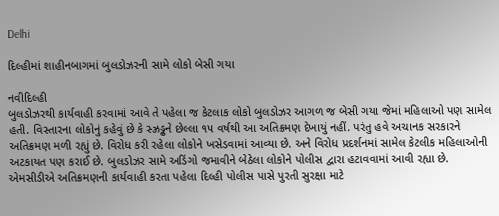Delhi

દિલ્હીમાં શાહીનબાગમાં બુલડોઝરની સામે લોકો બેસી ગયા

નવીદિલ્હી
બુલડોઝરથી કાર્યવાહી કરવામાં આવે તે પહેલા જ કેટલાક લોકો બુલડોઝર આગળ જ બેસી ગયા જેમાં મહિલાઓ પણ સામેલ હતી. વિસ્તારના લોકોનું કહેવું છે કે સ્ઝ્રડ્ઢને છેલ્લા ૧૫ વર્ષથી આ અતિક્રમણ દેખાયું નહીં. પરંતુ હવે અચાનક સરકારને અતિક્રમણ મળી રહ્યું છે. વિરોધ કરી રહેલા લોકોને ખસેડવામાં આવ્યા છે. અને વિરોધ પ્રદર્શનમાં સામેલ કેટલીક મહિલાઓની અટકાયત પણ કરાઈ છે. બુલડોઝર સામે અડિંગો જમાવીને બેઠેલા લોકોને પોલીસ દ્વારા હટાવવામાં આવી રહ્યા છે. એમસીડીએ અતિક્રમણની કાર્યવાહી કરતા પહેલા દિલ્હી પોલીસ પાસે પુરતી સુરક્ષા માટે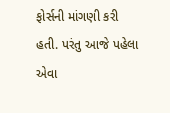ફોર્સની માંગણી કરી હતી. પરંતુ આજે પહેલા એવા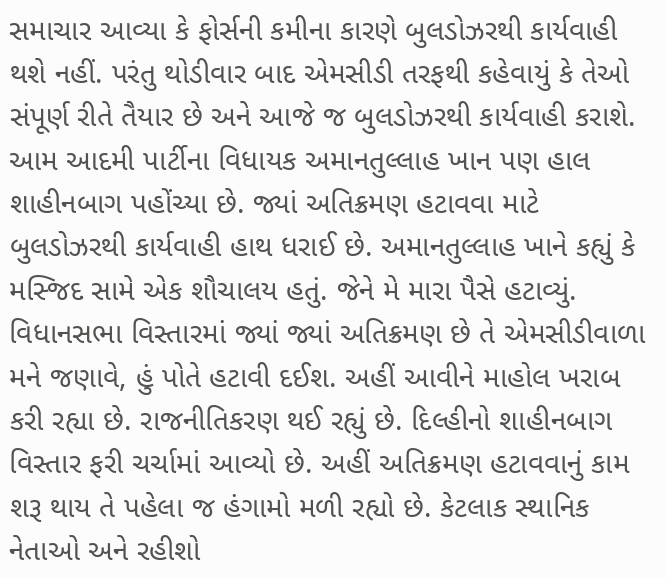સમાચાર આવ્યા કે ફોર્સની કમીના કારણે બુલડોઝરથી કાર્યવાહી થશે નહીં. પરંતુ થોડીવાર બાદ એમસીડી તરફથી કહેવાયું કે તેઓ સંપૂર્ણ રીતે તૈયાર છે અને આજે જ બુલડોઝરથી કાર્યવાહી કરાશે. આમ આદમી પાર્ટીના વિધાયક અમાનતુલ્લાહ ખાન પણ હાલ શાહીનબાગ પહોંચ્યા છે. જ્યાં અતિક્રમણ હટાવવા માટે બુલડોઝરથી કાર્યવાહી હાથ ધરાઈ છે. અમાનતુલ્લાહ ખાને કહ્યું કે મસ્જિદ સામે એક શૌચાલય હતું. જેને મે મારા પૈસે હટાવ્યું. વિધાનસભા વિસ્તારમાં જ્યાં જ્યાં અતિક્રમણ છે તે એમસીડીવાળા મને જણાવે, હું પોતે હટાવી દઈશ. અહીં આવીને માહોલ ખરાબ કરી રહ્યા છે. રાજનીતિકરણ થઈ રહ્યું છે. દિલ્હીનો શાહીનબાગ વિસ્તાર ફરી ચર્ચામાં આવ્યો છે. અહીં અતિક્રમણ હટાવવાનું કામ શરૂ થાય તે પહેલા જ હંગામો મળી રહ્યો છે. કેટલાક સ્થાનિક નેતાઓ અને રહીશો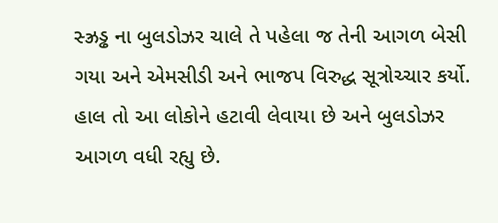સ્ઝ્રડ્ઢ ના બુલડોઝર ચાલે તે પહેલા જ તેની આગળ બેસી ગયા અને એમસીડી અને ભાજપ વિરુદ્ધ સૂત્રોચ્ચાર કર્યો. હાલ તો આ લોકોને હટાવી લેવાયા છે અને બુલડોઝર આગળ વધી રહ્યુ છે.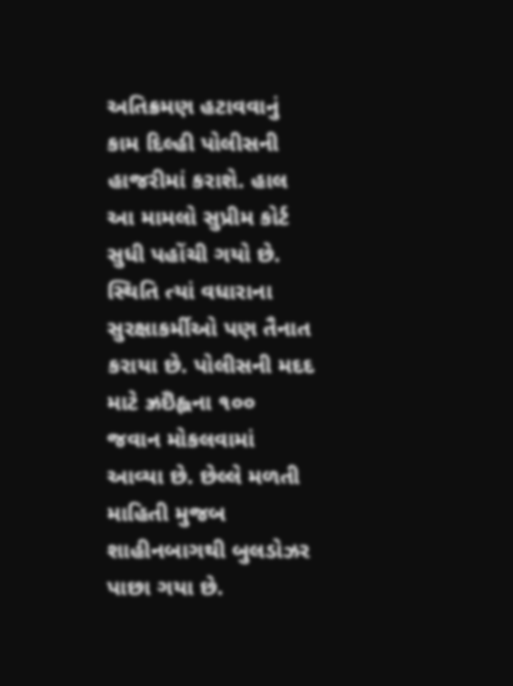અતિક્રમણ હટાવવાનું કામ દિલ્હી પોલીસની હાજરીમાં કરાશે. હાલ આ મામલો સુપ્રીમ કોર્ટ સુધી પહોંચી ગયો છે. સ્થિતિ ત્યાં વધારાના સુરક્ષાકર્મીઓ પણ તૈનાત કરાયા છે. પોલીસની મદદ માટે ઝ્રઇઁહ્લના ૧૦૦ જવાન મોકલવામાં આવ્યા છે. છેલ્લે મળતી માહિતી મુજબ શાહીનબાગથી બુલડોઝર પાછા ગયા છે.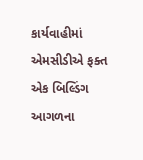કાર્યવાહીમાં એમસીડીએ ફક્ત એક બિલ્ડિંગ આગળના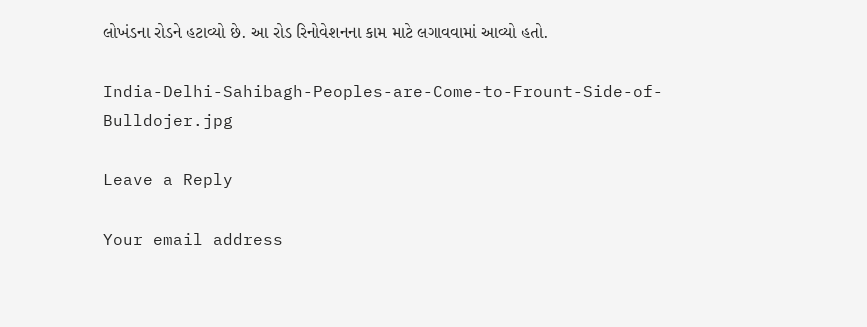લોખંડના રોડને હટાવ્યો છે. આ રોડ રિનોવેશનના કામ માટે લગાવવામાં આવ્યો હતો.

India-Delhi-Sahibagh-Peoples-are-Come-to-Frount-Side-of-Bulldojer.jpg

Leave a Reply

Your email address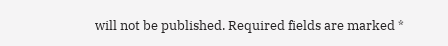will not be published. Required fields are marked *